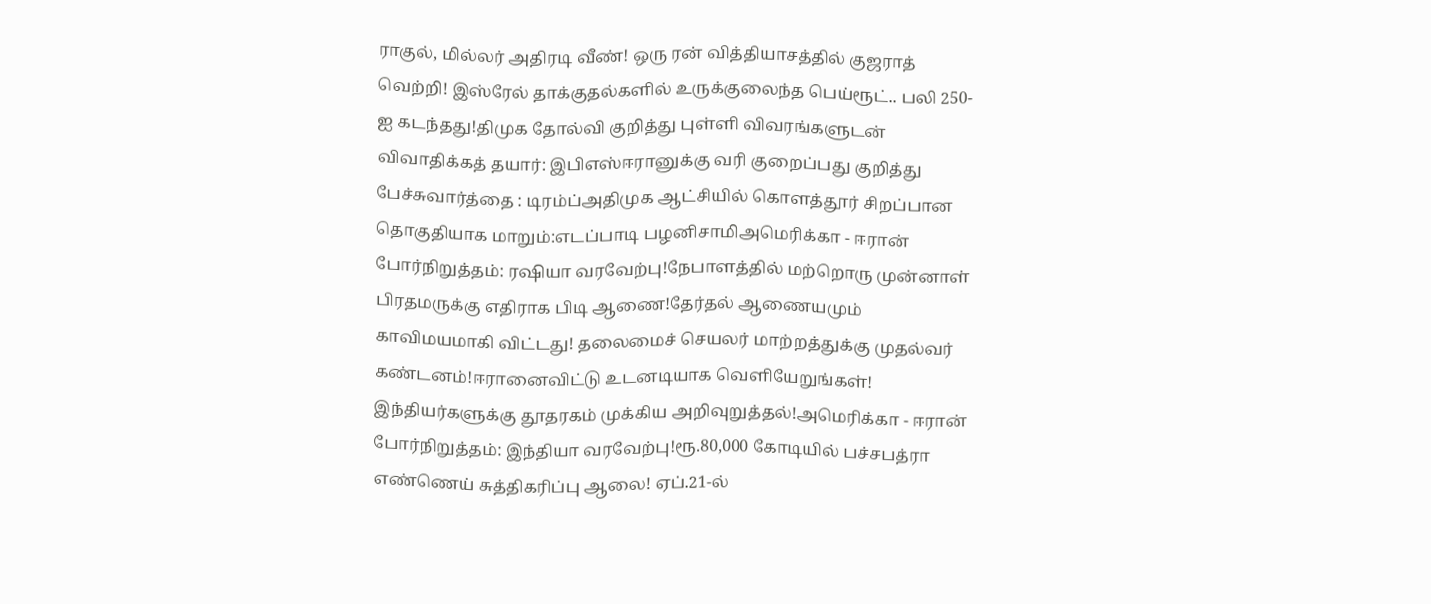ராகுல், மில்லர் அதிரடி வீண்! ஒரு ரன் வித்தியாசத்தில் குஜராத் வெற்றி! இஸ்ரேல் தாக்குதல்களில் உருக்குலைந்த பெய்ரூட்.. பலி 250-ஐ கடந்தது!திமுக தோல்வி குறித்து புள்ளி விவரங்களுடன் விவாதிக்கத் தயார்: இபிஎஸ்ஈரானுக்கு வரி குறைப்பது குறித்து பேச்சுவார்த்தை : டிரம்ப்அதிமுக ஆட்சியில் கொளத்தூர் சிறப்பான தொகுதியாக மாறும்:எடப்பாடி பழனிசாமிஅமெரிக்கா - ஈரான் போர்நிறுத்தம்: ரஷியா வரவேற்பு!நேபாளத்தில் மற்றொரு முன்னாள் பிரதமருக்கு எதிராக பிடி ஆணை!தேர்தல் ஆணையமும் காவிமயமாகி விட்டது! தலைமைச் செயலர் மாற்றத்துக்கு முதல்வர் கண்டனம்!ஈரானைவிட்டு உடனடியாக வெளியேறுங்கள்! இந்தியர்களுக்கு தூதரகம் முக்கிய அறிவுறுத்தல்!அமெரிக்கா - ஈரான் போர்நிறுத்தம்: இந்தியா வரவேற்பு!ரூ.80,000 கோடியில் பச்சபத்ரா எண்ணெய் சுத்திகரிப்பு ஆலை! ஏப்.21-ல்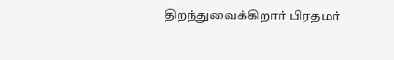திறந்துவைக்கிறார் பிரதமர்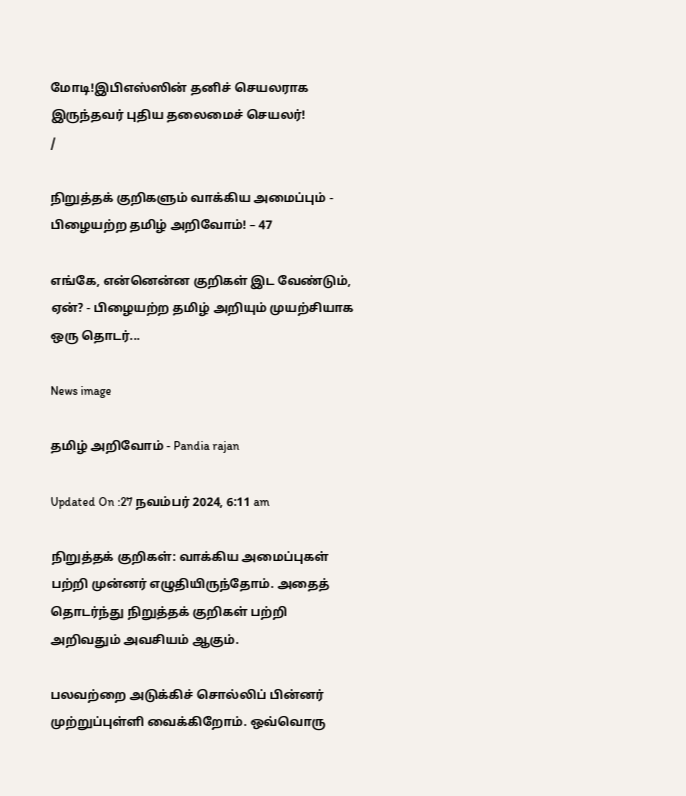மோடி!இபிஎஸ்ஸின் தனிச் செயலராக இருந்தவர் புதிய தலைமைச் செயலர்!
/

நிறுத்தக் குறிகளும் வாக்கிய அமைப்பும் - பிழையற்ற தமிழ் அறிவோம்! – 47

எங்கே, என்னென்ன குறிகள் இட வேண்டும், ஏன்? - பிழையற்ற தமிழ் அறியும் முயற்சியாக ஒரு தொடர்...

News image

தமிழ் அறிவோம் - Pandia rajan

Updated On :27 நவம்பர் 2024, 6:11 am

நிறுத்தக் குறிகள்: வாக்கிய அமைப்புகள் பற்றி முன்னர் எழுதியிருந்தோம். அதைத் தொடர்ந்து நிறுத்தக் குறிகள் பற்றி அறிவதும் அவசியம் ஆகும்.

பலவற்றை அடுக்கிச் சொல்லிப் பின்னர் முற்றுப்புள்ளி வைக்கிறோம். ஒவ்வொரு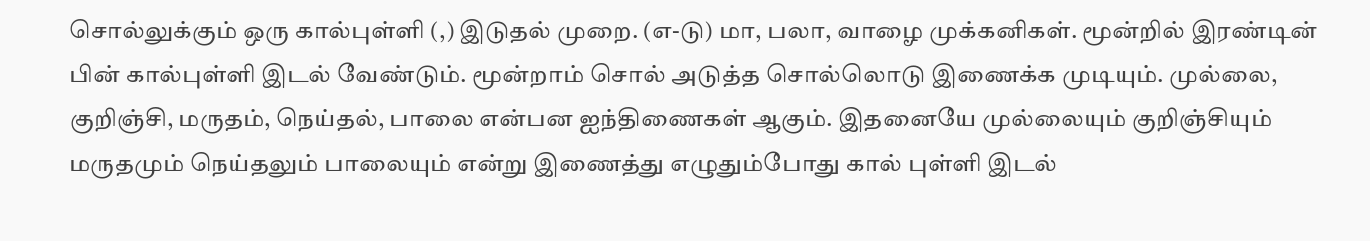சொல்லுக்கும் ஒரு கால்புள்ளி (,) இடுதல் முறை. (எ-டு) மா, பலா, வாழை முக்கனிகள். மூன்றில் இரண்டின் பின் கால்புள்ளி இடல் வேண்டும். மூன்றாம் சொல் அடுத்த சொல்லொடு இணைக்க முடியும். முல்லை, குறிஞ்சி, மருதம், நெய்தல், பாலை என்பன ஐந்திணைகள் ஆகும். இதனையே முல்லையும் குறிஞ்சியும் மருதமும் நெய்தலும் பாலையும் என்று இணைத்து எழுதும்போது கால் புள்ளி இடல்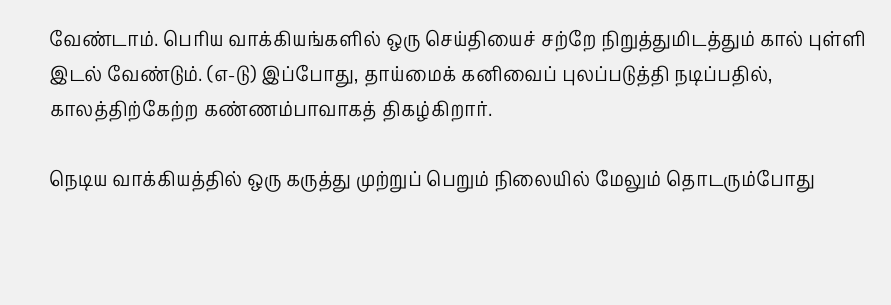வேண்டாம். பெரிய வாக்கியங்களில் ஒரு செய்தியைச் சற்றே நிறுத்துமிடத்தும் கால் புள்ளி இடல் வேண்டும். (எ-டு) இப்போது, தாய்மைக் கனிவைப் புலப்படுத்தி நடிப்பதில், காலத்திற்கேற்ற கண்ணம்பாவாகத் திகழ்கிறார்.

நெடிய வாக்கியத்தில் ஒரு கருத்து முற்றுப் பெறும் நிலையில் மேலும் தொடரும்போது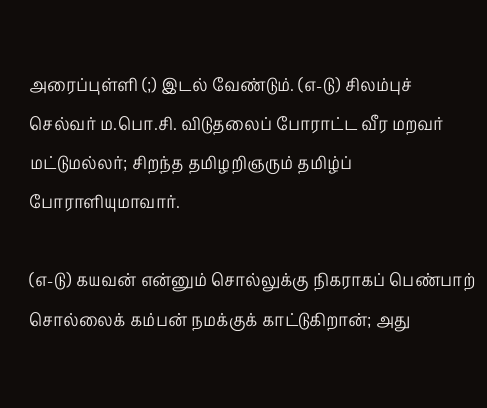அரைப்புள்ளி (;) இடல் வேண்டும். (எ-டு) சிலம்புச் செல்வர் ம.பொ.சி. விடுதலைப் போராட்ட வீர மறவர் மட்டுமல்லர்; சிறந்த தமிழறிஞரும் தமிழ்ப் போராளியுமாவார்.

(எ-டு) கயவன் என்னும் சொல்லுக்கு நிகராகப் பெண்பாற் சொல்லைக் கம்பன் நமக்குக் காட்டுகிறான்; அது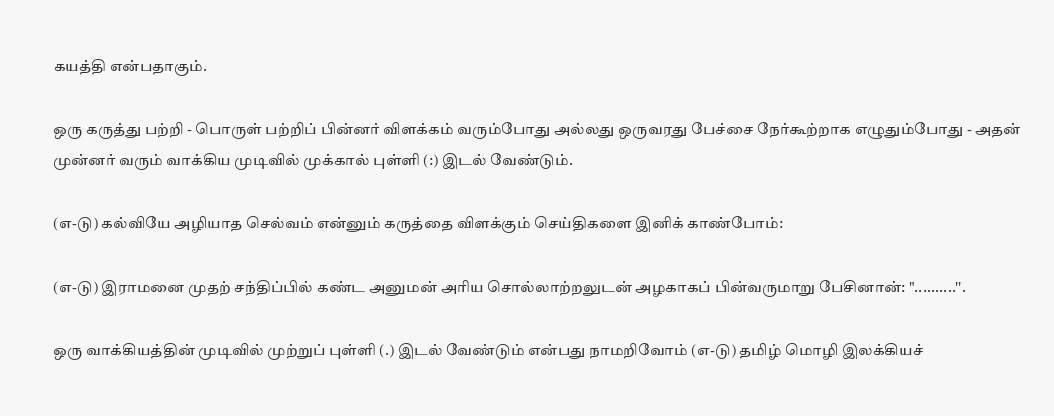கயத்தி என்பதாகும்.

ஒரு கருத்து பற்றி - பொருள் பற்றிப் பின்னர் விளக்கம் வரும்போது அல்லது ஒருவரது பேச்சை நேர்கூற்றாக எழுதும்போது - அதன் முன்னர் வரும் வாக்கிய முடிவில் முக்கால் புள்ளி (:) இடல் வேண்டும்.

(எ-டு) கல்வியே அழியாத செல்வம் என்னும் கருத்தை விளக்கும் செய்திகளை இனிக் காண்போம்:

(எ-டு) இராமனை முதற் சந்திப்பில் கண்ட அனுமன் அரிய சொல்லாற்றலுடன் அழகாகப் பின்வருமாறு பேசினான்: "..........''.

ஒரு வாக்கியத்தின் முடிவில் முற்றுப் புள்ளி (.) இடல் வேண்டும் என்பது நாமறிவோம் (எ-டு) தமிழ் மொழி இலக்கியச்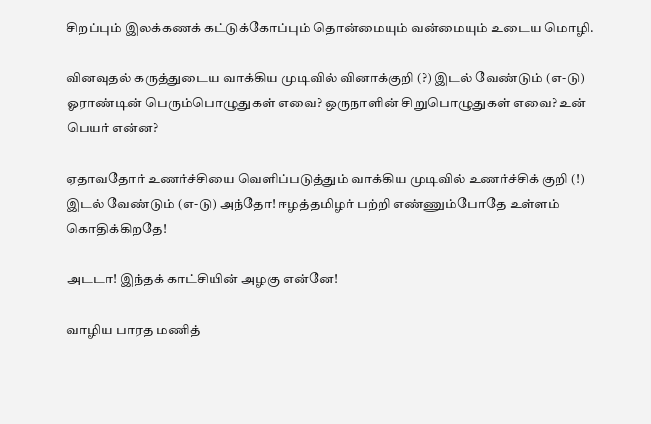சிறப்பும் இலக்கணக் கட்டுக்கோப்பும் தொன்மையும் வன்மையும் உடைய மொழி.

வினவுதல் கருத்துடைய வாக்கிய முடிவில் வினாக்குறி (?) இடல் வேண்டும் (எ-டு) ஓராண்டின் பெரும்பொழுதுகள் எவை? ஒருநாளின் சிறுபொழுதுகள் எவை? உன் பெயர் என்ன?

ஏதாவதோர் உணர்ச்சியை வெளிப்படுத்தும் வாக்கிய முடிவில் உணர்ச்சிக் குறி (!) இடல் வேண்டும் (எ-டு) அந்தோ! ஈழத்தமிழர் பற்றி எண்ணும்போதே உள்ளம் கொதிக்கிறதே!

அடடா! இந்தக் காட்சியின் அழகு என்னே!

வாழிய பாரத மணித்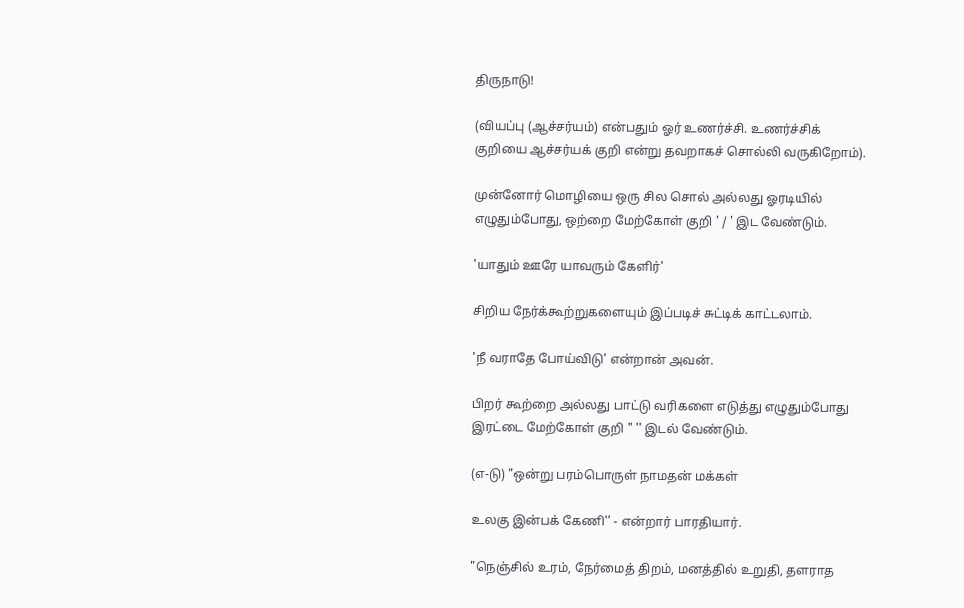திருநாடு!

(வியப்பு (ஆச்சர்யம்) என்பதும் ஓர் உணர்ச்சி. உணர்ச்சிக் குறியை ஆச்சர்யக் குறி என்று தவறாகச் சொல்லி வருகிறோம்).

முன்னோர் மொழியை ஒரு சில சொல் அல்லது ஓரடியில் எழுதும்போது, ஒற்றை மேற்கோள் குறி ' / ' இட வேண்டும்.

'யாதும் ஊரே யாவரும் கேளிர்'

சிறிய நேர்க்கூற்றுகளையும் இப்படிச் சுட்டிக் காட்டலாம்.

'நீ வராதே போய்விடு' என்றான் அவன்.

பிறர் கூற்றை அல்லது பாட்டு வரிகளை எடுத்து எழுதும்போது இரட்டை மேற்கோள் குறி " '' இடல் வேண்டும்.

(எ-டு) "ஒன்று பரம்பொருள் நாமதன் மக்கள்

உலகு இன்பக் கேணி'' - என்றார் பாரதியார்.

"நெஞ்சில் உரம், நேர்மைத் திறம், மனத்தில் உறுதி, தளராத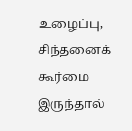உழைப்பு, சிந்தனைக் கூர்மை இருந்தால்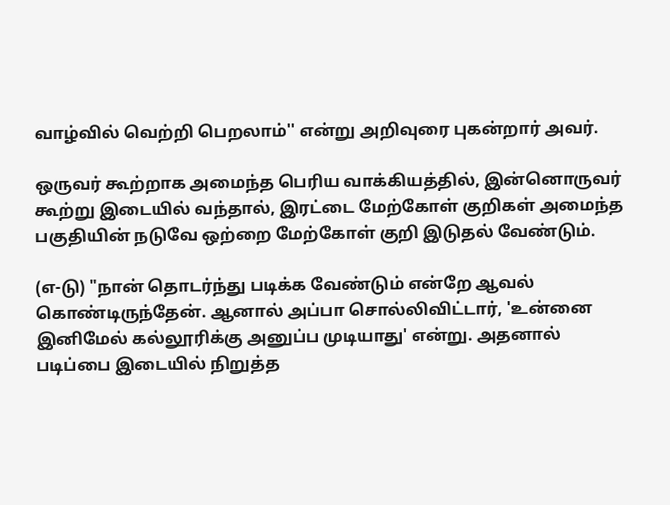வாழ்வில் வெற்றி பெறலாம்'' என்று அறிவுரை புகன்றார் அவர்.

ஒருவர் கூற்றாக அமைந்த பெரிய வாக்கியத்தில், இன்னொருவர் கூற்று இடையில் வந்தால், இரட்டை மேற்கோள் குறிகள் அமைந்த பகுதியின் நடுவே ஒற்றை மேற்கோள் குறி இடுதல் வேண்டும்.

(எ-டு) "நான் தொடர்ந்து படிக்க வேண்டும் என்றே ஆவல் கொண்டிருந்தேன். ஆனால் அப்பா சொல்லிவிட்டார், 'உன்னை இனிமேல் கல்லூரிக்கு அனுப்ப முடியாது' என்று. அதனால் படிப்பை இடையில் நிறுத்த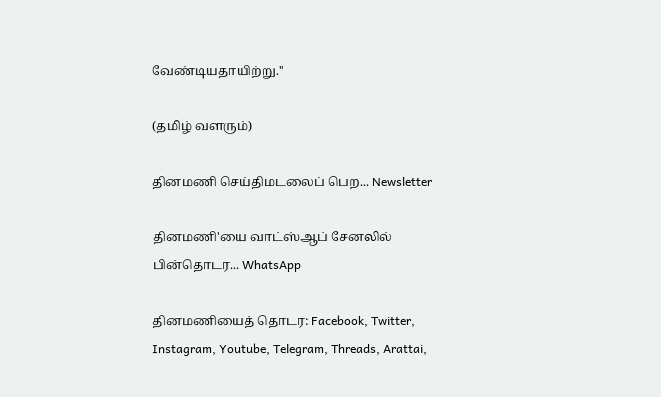வேண்டியதாயிற்று.''

(தமிழ் வளரும்)

தினமணி செய்திமடலைப் பெற... Newsletter

தினமணி'யை வாட்ஸ்ஆப் சேனலில் பின்தொடர... WhatsApp

தினமணியைத் தொடர: Facebook, Twitter, Instagram, Youtube, Telegram, Threads, Arattai,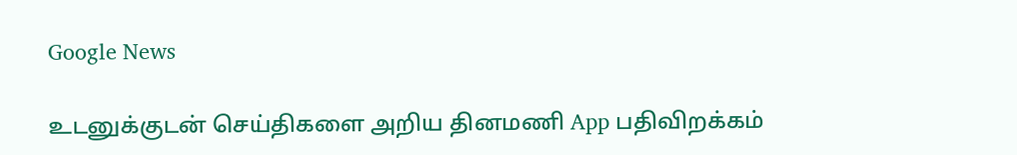Google News

உடனுக்குடன் செய்திகளை அறிய தினமணி App பதிவிறக்கம்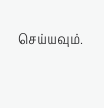செய்யவும்.